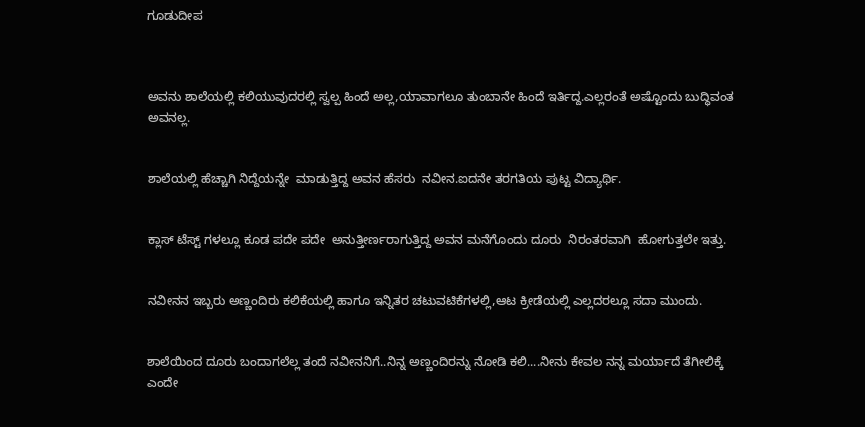ಗೂಡುದೀಪ



ಅವನು ಶಾಲೆಯಲ್ಲಿ ಕಲಿಯುವುದರಲ್ಲಿ ಸ್ವಲ್ಪ ಹಿಂದೆ ಅಲ್ಲ,ಯಾವಾಗಲೂ ತುಂಬಾನೇ ಹಿಂದೆ ಇರ್ತಿದ್ದ.ಎಲ್ಲರಂತೆ ಅಷ್ಟೊಂದು ಬುದ್ಧಿವಂತ ಅವನಲ್ಲ.


ಶಾಲೆಯಲ್ಲಿ ಹೆಚ್ಚಾಗಿ ನಿದ್ದೆಯನ್ನೇ  ಮಾಡುತ್ತಿದ್ದ ಅವನ ಹೆಸರು  ನವೀನ.ಐದನೇ ತರಗತಿಯ ಪುಟ್ಟ ವಿದ್ಯಾರ್ಥಿ.


ಕ್ಲಾಸ್ ಟೆಸ್ಟ್ ಗಳಲ್ಲೂ ಕೂಡ ಪದೇ ಪದೇ  ಅನುತ್ತೀರ್ಣರಾಗುತ್ತಿದ್ದ ಅವನ ಮನೆಗೊಂದು ದೂರು  ನಿರಂತರವಾಗಿ  ಹೋಗುತ್ತಲೇ ಇತ್ತು.


ನವೀನನ ಇಬ್ಬರು ಅಣ್ಣಂದಿರು ಕಲಿಕೆಯಲ್ಲಿ ಹಾಗೂ ಇನ್ನಿತರ ಚಟುವಟಿಕೆಗಳಲ್ಲಿ,ಆಟ ಕ್ರೀಡೆಯಲ್ಲಿ ಎಲ್ಲದರಲ್ಲೂ ಸದಾ ಮುಂದು.


ಶಾಲೆಯಿಂದ ದೂರು ಬಂದಾಗಲೆಲ್ಲ ತಂದೆ ನವೀನನಿಗೆ..ನಿನ್ನ ಅಣ್ಣಂದಿರನ್ನು ನೋಡಿ ಕಲಿ....ನೀನು ಕೇವಲ ನನ್ನ ಮರ್ಯಾದೆ ತೆಗೀಲಿಕ್ಕೆ ಎಂದೇ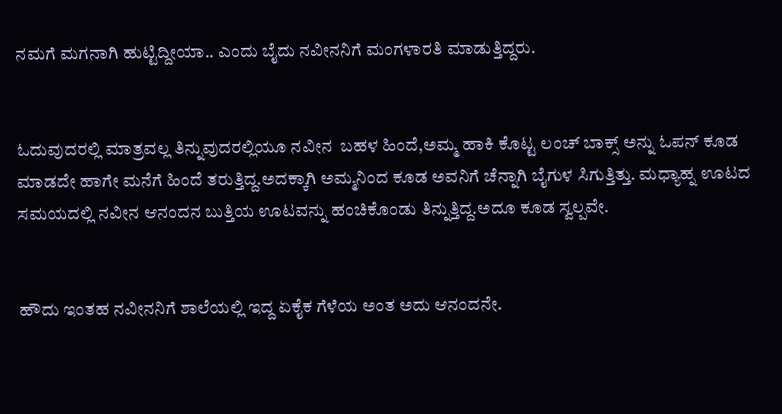ನಮಗೆ ಮಗನಾಗಿ ಹುಟ್ಟಿದ್ದೀಯಾ.. ಎಂದು ಬೈದು ನವೀನನಿಗೆ ಮಂಗಳಾರತಿ ಮಾಡುತ್ತಿದ್ದರು.


ಓದುವುದರಲ್ಲಿ ಮಾತ್ರವಲ್ಲ ತಿನ್ನುವುದರಲ್ಲಿಯೂ ನವೀನ  ಬಹಳ ಹಿಂದೆ,ಅಮ್ಮ ಹಾಕಿ ಕೊಟ್ಟ ಲಂಚ್ ಬಾಕ್ಸ್ ಅನ್ನು ಓಪನ್ ಕೂಡ ಮಾಡದೇ ಹಾಗೇ ಮನೆಗೆ ಹಿಂದೆ ತರುತ್ತಿದ್ದ.ಅದಕ್ಕಾಗಿ ಅಮ್ಮನಿಂದ ಕೂಡ ಅವನಿಗೆ ಚೆನ್ನಾಗಿ ಬೈಗುಳ ಸಿಗುತ್ತಿತ್ತು. ಮಧ್ಯಾಹ್ನ ಊಟದ ಸಮಯದಲ್ಲಿ ನವೀನ ಆನಂದನ ಬುತ್ತಿಯ ಊಟವನ್ನು ಹಂಚಿಕೊಂಡು ತಿನ್ನುತ್ತಿದ್ದ.ಅದೂ ಕೂಡ ಸ್ವಲ್ಪವೇ.


ಹೌದು ಇಂತಹ ನವೀನನಿಗೆ ಶಾಲೆಯಲ್ಲಿ ಇದ್ದ ಏಕೈಕ ಗೆಳೆಯ ಅಂತ ಅದು ಆನಂದನೇ.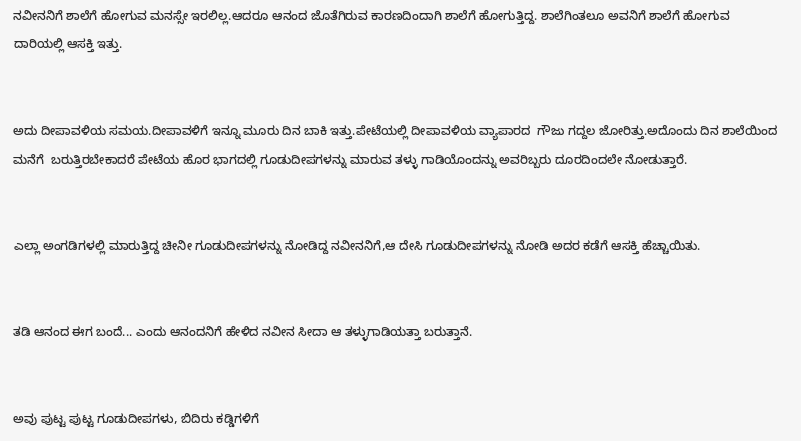ನವೀನನಿಗೆ ಶಾಲೆಗೆ ಹೋಗುವ ಮನಸ್ಸೇ ಇರಲಿಲ್ಲ.ಆದರೂ ಆನಂದ ಜೊತೆಗಿರುವ ಕಾರಣದಿಂದಾಗಿ ಶಾಲೆಗೆ ಹೋಗುತ್ತಿದ್ದ. ಶಾಲೆಗಿಂತಲೂ ಅವನಿಗೆ ಶಾಲೆಗೆ ಹೋಗುವ ದಾರಿಯಲ್ಲಿ ಆಸಕ್ತಿ ಇತ್ತು.


ಅದು ದೀಪಾವಳಿಯ ಸಮಯ.ದೀಪಾವಳಿಗೆ ಇನ್ನೂ ಮೂರು ದಿನ ಬಾಕಿ ಇತ್ತು.ಪೇಟೆಯಲ್ಲಿ ದೀಪಾವಳಿಯ ವ್ಯಾಪಾರದ  ಗೌಜು ಗದ್ದಲ ಜೋರಿತ್ತು.ಅದೊಂದು ದಿನ ಶಾಲೆಯಿಂದ ಮನೆಗೆ  ಬರುತ್ತಿರಬೇಕಾದರೆ ಪೇಟೆಯ ಹೊರ ಭಾಗದಲ್ಲಿ ಗೂಡುದೀಪಗಳನ್ನು ಮಾರುವ ತಳ್ಳು ಗಾಡಿಯೊಂದನ್ನು ಅವರಿಬ್ಬರು ದೂರದಿಂದಲೇ ನೋಡುತ್ತಾರೆ.


ಎಲ್ಲಾ ಅಂಗಡಿಗಳಲ್ಲಿ ಮಾರುತ್ತಿದ್ದ ಚೀನೀ ಗೂಡುದೀಪಗಳನ್ನು ನೋಡಿದ್ದ ನವೀನನಿಗೆ,ಆ ದೇಸಿ ಗೂಡುದೀಪಗಳನ್ನು ನೋಡಿ ಅದರ ಕಡೆಗೆ ಆಸಕ್ತಿ ಹೆಚ್ಚಾಯಿತು.


ತಡಿ ಆನಂದ ಈಗ ಬಂದೆ... ಎಂದು ಆನಂದನಿಗೆ ಹೇಳಿದ ನವೀನ ಸೀದಾ ಆ ತಳ್ಳುಗಾಡಿಯತ್ತಾ ಬರುತ್ತಾನೆ.


ಅವು ಪುಟ್ಟ ಪುಟ್ಟ ಗೂಡುದೀಪಗಳು, ಬಿದಿರು ಕಡ್ಡಿಗಳಿಗೆ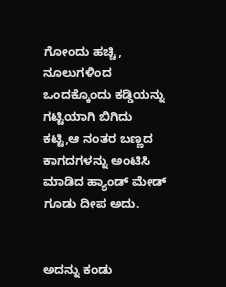ಗೋಂದು ಹಚ್ಚಿ, ನೂಲುಗಳಿಂದ ಒಂದಕ್ಕೊಂದು ಕಡ್ಡಿಯನ್ನು ಗಟ್ಟಿಯಾಗಿ ಬಿಗಿದು ಕಟ್ಟಿ,ಆ ನಂತರ ಬಣ್ಣದ ಕಾಗದಗಳನ್ನು ಅಂಟಿಸಿ  ಮಾಡಿದ ಹ್ಯಾಂಡ್ ಮೇಡ್ ಗೂಡು ದೀಪ ಅದು.


ಅದನ್ನು ಕಂಡು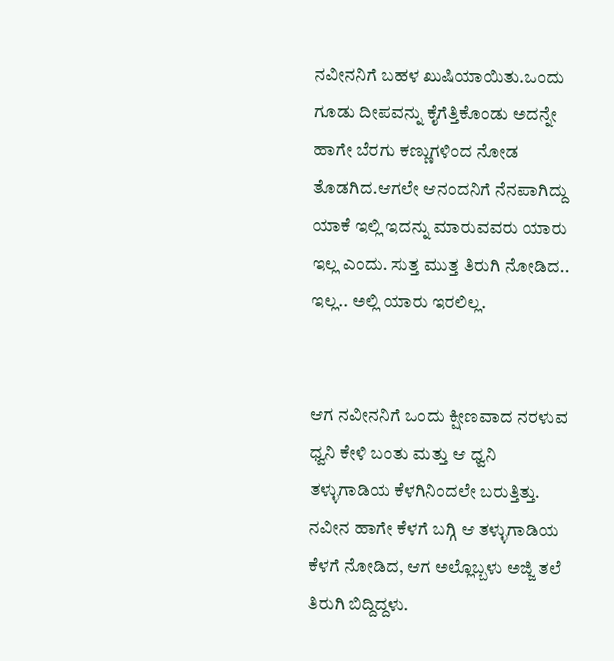ನವೀನನಿಗೆ ಬಹಳ ಖುಷಿಯಾಯಿತು.ಒಂದು ಗೂಡು ದೀಪವನ್ನು ಕೈಗೆತ್ತಿಕೊಂಡು ಅದನ್ನೇ ಹಾಗೇ ಬೆರಗು ಕಣ್ಣುಗಳಿಂದ ನೋಡ ತೊಡಗಿದ.ಆಗಲೇ ಆನಂದನಿಗೆ ನೆನಪಾಗಿದ್ದು ಯಾಕೆ ಇಲ್ಲಿ ಇದನ್ನು ಮಾರುವವರು ಯಾರು ಇಲ್ಲ ಎಂದು. ಸುತ್ತ ಮುತ್ತ ತಿರುಗಿ ನೋಡಿದ.. ಇಲ್ಲ.. ಅಲ್ಲಿ ಯಾರು ಇರಲಿಲ್ಲ.


ಆಗ ನವೀನನಿಗೆ ಒಂದು ಕ್ಷೀಣವಾದ ನರಳುವ ಧ್ವನಿ ಕೇಳಿ ಬಂತು ಮತ್ತು ಆ ಧ್ವನಿ ತಳ್ಳುಗಾಡಿಯ ಕೆಳಗಿನಿಂದಲೇ ಬರುತ್ತಿತ್ತು. ನವೀನ ಹಾಗೇ ಕೆಳಗೆ ಬಗ್ಗಿ ಆ ತಳ್ಳುಗಾಡಿಯ ಕೆಳಗೆ ನೋಡಿದ, ಆಗ ಅಲ್ಲೊಬ್ಬಳು ಅಜ್ಜಿ ತಲೆ ತಿರುಗಿ ಬಿದ್ದಿದ್ದಳು.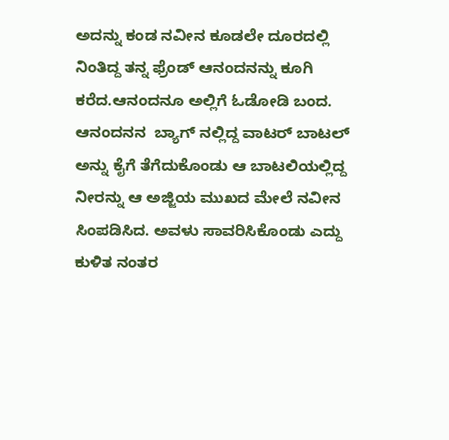ಅದನ್ನು ಕಂಡ ನವೀನ ಕೂಡಲೇ ದೂರದಲ್ಲಿ ನಿಂತಿದ್ದ ತನ್ನ ಫ್ರೆಂಡ್ ಆನಂದನನ್ನು ಕೂಗಿ ಕರೆದ.ಆನಂದನೂ ಅಲ್ಲಿಗೆ ಓಡೋಡಿ ಬಂದ. ಆನಂದನನ  ಬ್ಯಾಗ್ ನಲ್ಲಿದ್ದ ವಾಟರ್ ಬಾಟಲ್ ಅನ್ನು ಕೈಗೆ ತೆಗೆದುಕೊಂಡು ಆ ಬಾಟಲಿಯಲ್ಲಿದ್ದ ನೀರನ್ನು ಆ ಅಜ್ಜಿಯ ಮುಖದ ಮೇಲೆ ನವೀನ ಸಿಂಪಡಿಸಿದ. ಅವಳು ಸಾವರಿಸಿಕೊಂಡು ಎದ್ದು ಕುಳಿತ ನಂತರ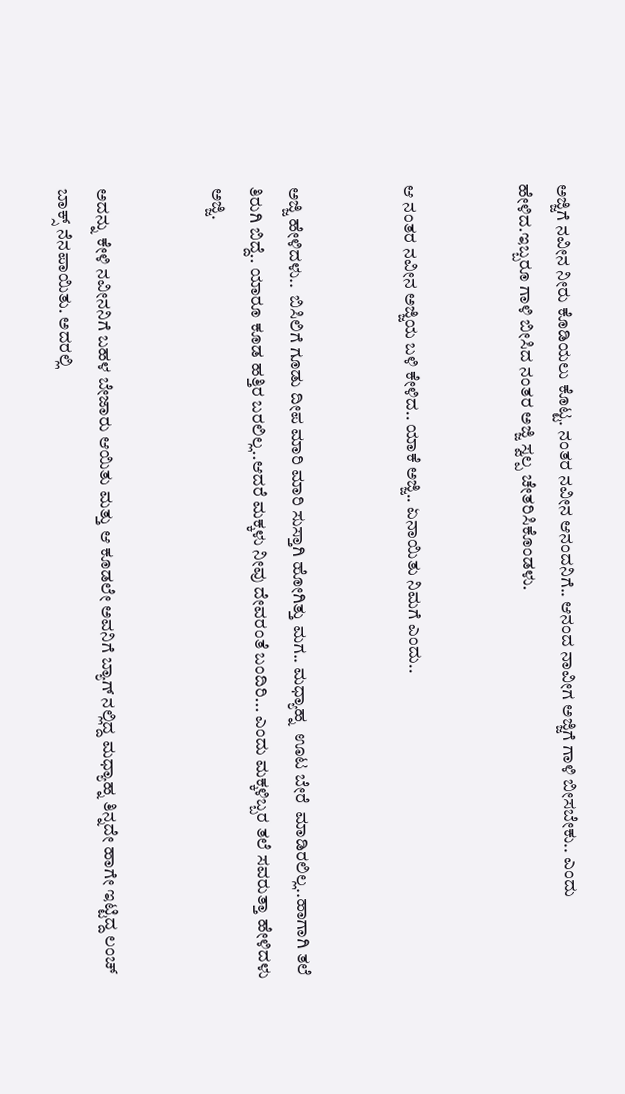ಅಜ್ಜಿಗೆ ನವೀನ ನೀರು ಕೊಡಿಯಲು ಕೊಟ್ಟ. ನಂತರ ನವೀನ ಆನಂದನಿಗೆ.. ಆನಂದ ನಾವೀಗ ಅಜ್ಜಿಗೆ ಗಾಳಿ ಬೀಸಬೇಕು.. ಎಂದು ಹೇಳಿದ.ಇಬ್ಬರೂ ಗಾಳಿ ಬೀಸಿದ ನಂತರ ಅಜ್ಜಿ ಸ್ವಲ್ಪ ಚೇತರಿಸಿಕೊಂಡಳು.


ಆ ನಂತರ ನವೀನ ಅಜ್ಜಿಯ ಬಳಿ ಕೇಳಿದ.. ಯಾಕೆ ಅಜ್ಜಿ.. ಏನಾಯಿತು ನಿಮಗೆ ಎಂದು..


ಅಜ್ಜಿ ಹೇಳಿದಳು..  ಬಿಸಿಲಿಗೆ ಗೂಡು ದೀಪ ಮಾರಿ ಮಾರಿ ಸುಸ್ತಾಗಿ ಹೋಗಿತ್ತು ಮಗ.. ಮಧ್ಯಾಹ್ನ  ಊಟ ಬೇರೆ  ಮಾಡಿರಲಿಲ್ಲ..ಹಾಗಾಗಿ ತಲೆ ತಿರುಗಿ ಬಿದ್ದೆ.. ಯಾರೂ ಕೂಡ ಹತ್ತಿರ ಬರಲಿಲ್ಲ..ಆದರೆ ಮಕ್ಕಳು ನೀವು ದೇವರಂತೆ ಬಂದಿರಿ... ಎಂದು ಮಕ್ಕಳಿಬ್ಬರ ತಲೆ ಸವರುತ್ತಾ ಹೇಳಿದಳು ಅಜ್ಜಿ.


ಅದನ್ನು ಕೇಳಿ ನವೀನನಿಗೆ ಬಹಳ ಬೇಜಾರು ಆಯಿತು ಮತ್ತು ಆ ಕೂಡಲೇ ಅವನಿಗೆ ಬ್ಯಾಗ್ ನಲ್ಲಿದ್ದ ಮಧ್ಯಾಹ್ನ ತಿನ್ನದೇ ಹಾಗೇ ಇಟ್ಟಿದ್ದ ಲಂಚ್ ಬಾಕ್ಸ್ ನೆನಪಾಯಿತು. ಅದರಲ್ಲಿ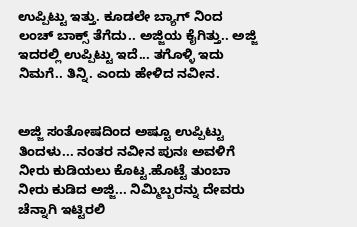ಉಪ್ಪಿಟ್ಟು ಇತ್ತು. ಕೂಡಲೇ ಬ್ಯಾಗ್ ನಿಂದ ಲಂಚ್ ಬಾಕ್ಸ್ ತೆಗೆದು.. ಅಜ್ಜಿಯ ಕೈಗಿತ್ತು.. ಅಜ್ಜಿ ಇದರಲ್ಲಿ ಉಪ್ಪಿಟ್ಟು ಇದೆ... ತಗೊಳ್ಳಿ ಇದು ನಿಮಗೆ.. ತಿನ್ನಿ. ಎಂದು ಹೇಳಿದ ನವೀನ.


ಅಜ್ಜಿ ಸಂತೋಷದಿಂದ ಅಷ್ಟೂ ಉಪ್ಪಿಟ್ಟು ತಿಂದಳು... ನಂತರ ನವೀನ ಪುನಃ ಅವಳಿಗೆ ನೀರು ಕುಡಿಯಲು ಕೊಟ್ಟ.ಹೊಟ್ಟೆ ತುಂಬಾ ನೀರು ಕುಡಿದ ಅಜ್ಜಿ... ನಿಮ್ಮಿಬ್ಬರನ್ನು ದೇವರು ಚೆನ್ನಾಗಿ ಇಟ್ಟಿರಲಿ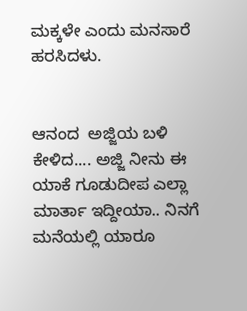ಮಕ್ಕಳೇ ಎಂದು ಮನಸಾರೆ ಹರಸಿದಳು.


ಆನಂದ  ಅಜ್ಜಿಯ ಬಳಿ ಕೇಳಿದ.... ಅಜ್ಜಿ ನೀನು ಈ ಯಾಕೆ ಗೂಡುದೀಪ ಎಲ್ಲಾ ಮಾರ್ತಾ ಇದ್ದೀಯಾ.. ನಿನಗೆ ಮನೆಯಲ್ಲಿ ಯಾರೂ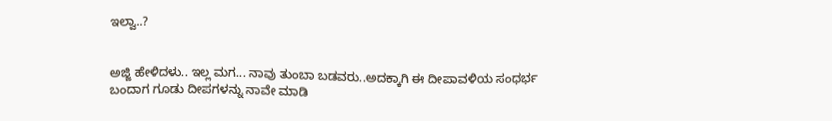ಇಲ್ವಾ..?


ಅಜ್ಜಿ ಹೇಳಿದಳು.. ಇಲ್ಲ ಮಗ... ನಾವು ತುಂಬಾ ಬಡವರು..ಅದಕ್ಕಾಗಿ ಈ ದೀಪಾವಳಿಯ ಸಂಧರ್ಭ ಬಂದಾಗ ಗೂಡು ದೀಪಗಳನ್ನು ನಾವೇ ಮಾಡಿ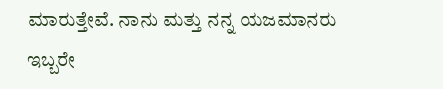ಮಾರುತ್ತೇವೆ. ನಾನು ಮತ್ತು ನನ್ನ ಯಜಮಾನರು ಇಬ್ಬರೇ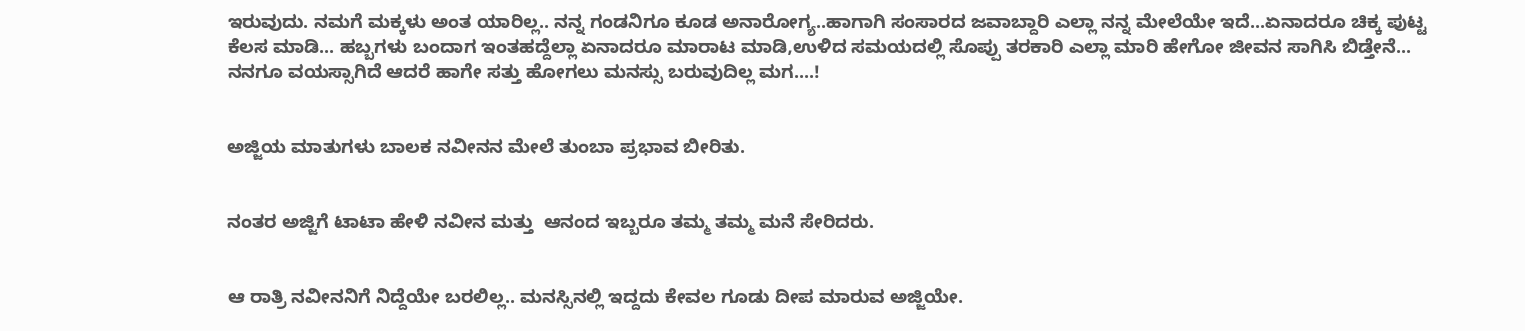ಇರುವುದು. ನಮಗೆ ಮಕ್ಕಳು ಅಂತ ಯಾರಿಲ್ಲ.. ನನ್ನ ಗಂಡನಿಗೂ ಕೂಡ ಅನಾರೋಗ್ಯ..ಹಾಗಾಗಿ ಸಂಸಾರದ ಜವಾಬ್ದಾರಿ ಎಲ್ಲಾ ನನ್ನ ಮೇಲೆಯೇ ಇದೆ...ಏನಾದರೂ ಚಿಕ್ಕ ಪುಟ್ಟ ಕೆಲಸ ಮಾಡಿ... ಹಬ್ಬಗಳು ಬಂದಾಗ ಇಂತಹದ್ದೆಲ್ಲಾ ಏನಾದರೂ ಮಾರಾಟ ಮಾಡಿ,ಉಳಿದ ಸಮಯದಲ್ಲಿ ಸೊಪ್ಪು ತರಕಾರಿ ಎಲ್ಲಾ ಮಾರಿ ಹೇಗೋ ಜೀವನ ಸಾಗಿಸಿ ಬಿಡ್ತೇನೆ... ನನಗೂ ವಯಸ್ಸಾಗಿದೆ ಆದರೆ ಹಾಗೇ ಸತ್ತು ಹೋಗಲು ಮನಸ್ಸು ಬರುವುದಿಲ್ಲ ಮಗ....!


ಅಜ್ಜಿಯ ಮಾತುಗಳು ಬಾಲಕ ನವೀನನ ಮೇಲೆ ತುಂಬಾ ಪ್ರಭಾವ ಬೀರಿತು.


ನಂತರ ಅಜ್ಜಿಗೆ ಟಾಟಾ ಹೇಳಿ ನವೀನ ಮತ್ತು  ಆನಂದ ಇಬ್ಬರೂ ತಮ್ಮ ತಮ್ಮ ಮನೆ ಸೇರಿದರು.


ಆ ರಾತ್ರಿ ನವೀನನಿಗೆ ನಿದ್ದೆಯೇ ಬರಲಿಲ್ಲ.. ಮನಸ್ಸಿನಲ್ಲಿ ಇದ್ದದು ಕೇವಲ ಗೂಡು ದೀಪ ಮಾರುವ ಅಜ್ಜಿಯೇ.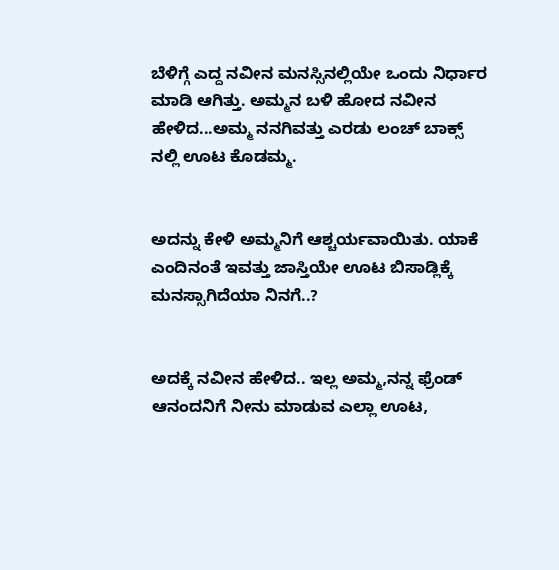ಬೆಳಿಗ್ಗೆ ಎದ್ದ ನವೀನ ಮನಸ್ಸಿನಲ್ಲಿಯೇ ಒಂದು ನಿರ್ಧಾರ ಮಾಡಿ ಆಗಿತ್ತು. ಅಮ್ಮನ ಬಳಿ ಹೋದ ನವೀನ ಹೇಳಿದ...ಅಮ್ಮ ನನಗಿವತ್ತು ಎರಡು ಲಂಚ್ ಬಾಕ್ಸ್ ನಲ್ಲಿ ಊಟ ಕೊಡಮ್ಮ.


ಅದನ್ನು ಕೇಳಿ ಅಮ್ಮನಿಗೆ ಆಶ್ಚರ್ಯವಾಯಿತು. ಯಾಕೆ ಎಂದಿನಂತೆ ಇವತ್ತು ಜಾಸ್ತಿಯೇ ಊಟ ಬಿಸಾಡ್ಲಿಕ್ಕೆ ಮನಸ್ಸಾಗಿದೆಯಾ ನಿನಗೆ..?


ಅದಕ್ಕೆ ನವೀನ ಹೇಳಿದ.. ಇಲ್ಲ ಅಮ್ಮ,ನನ್ನ ಫ್ರೆಂಡ್ ಆನಂದನಿಗೆ ನೀನು ಮಾಡುವ ಎಲ್ಲಾ ಊಟ,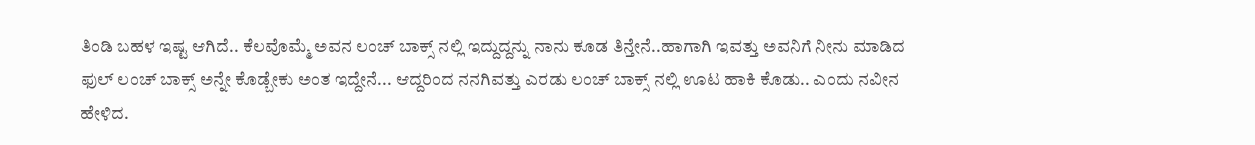ತಿಂಡಿ ಬಹಳ ಇಷ್ಟ ಆಗಿದೆ.. ಕೆಲವೊಮ್ಮೆ ಅವನ ಲಂಚ್ ಬಾಕ್ಸ್ ನಲ್ಲಿ ಇದ್ದುದ್ದನ್ನು ನಾನು ಕೂಡ ತಿನ್ತೇನೆ..ಹಾಗಾಗಿ ಇವತ್ತು ಅವನಿಗೆ ನೀನು ಮಾಡಿದ ಫುಲ್ ಲಂಚ್ ಬಾಕ್ಸ್ ಅನ್ನೇ ಕೊಡ್ಬೇಕು ಅಂತ ಇದ್ದೇನೆ... ಆದ್ದರಿಂದ ನನಗಿವತ್ತು ಎರಡು ಲಂಚ್ ಬಾಕ್ಸ್ ನಲ್ಲಿ ಊಟ ಹಾಕಿ ಕೊಡು.. ಎಂದು ನವೀನ ಹೇಳಿದ.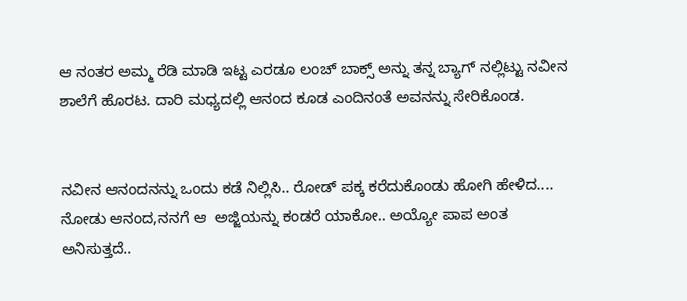ಆ ನಂತರ ಅಮ್ಮ ರೆಡಿ ಮಾಡಿ ಇಟ್ಟ ಎರಡೂ ಲಂಚ್ ಬಾಕ್ಸ್ ಅನ್ನು ತನ್ನ ಬ್ಯಾಗ್ ನಲ್ಲಿಟ್ಟು ನವೀನ ಶಾಲೆಗೆ ಹೊರಟ. ದಾರಿ ಮಧ್ಯದಲ್ಲಿ ಆನಂದ ಕೂಡ ಎಂದಿನಂತೆ ಅವನನ್ನು ಸೇರಿಕೊಂಡ.


ನವೀನ ಆನಂದನನ್ನು ಒಂದು ಕಡೆ ನಿಲ್ಲಿಸಿ.. ರೋಡ್ ಪಕ್ಕ ಕರೆದುಕೊಂಡು ಹೋಗಿ ಹೇಳಿದ.... ನೋಡು ಆನಂದ,ನನಗೆ ಆ  ಅಜ್ಜಿಯನ್ನು ಕಂಡರೆ ಯಾಕೋ.. ಅಯ್ಯೋ ಪಾಪ ಅಂತ ಅನಿಸುತ್ತದೆ..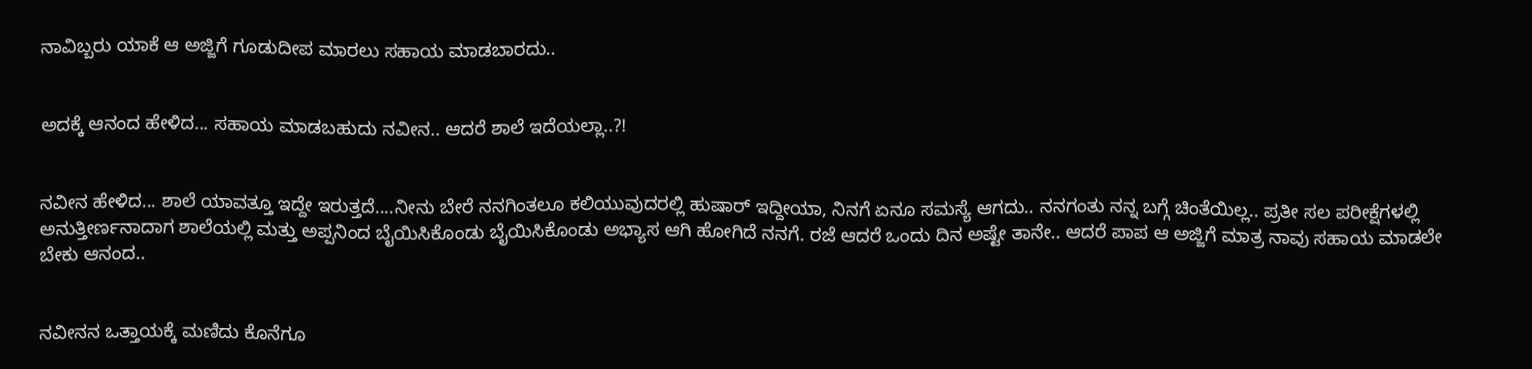ನಾವಿಬ್ಬರು ಯಾಕೆ ಆ ಅಜ್ಜಿಗೆ ಗೂಡುದೀಪ ಮಾರಲು ಸಹಾಯ ಮಾಡಬಾರದು..


ಅದಕ್ಕೆ ಆನಂದ ಹೇಳಿದ... ಸಹಾಯ ಮಾಡಬಹುದು ನವೀನ.. ಆದರೆ ಶಾಲೆ ಇದೆಯಲ್ಲಾ..?!


ನವೀನ ಹೇಳಿದ... ಶಾಲೆ ಯಾವತ್ತೂ ಇದ್ದೇ ಇರುತ್ತದೆ....ನೀನು ಬೇರೆ ನನಗಿಂತಲೂ ಕಲಿಯುವುದರಲ್ಲಿ ಹುಷಾರ್ ಇದ್ದೀಯಾ, ನಿನಗೆ ಏನೂ ಸಮಸ್ಯೆ ಆಗದು.. ನನಗಂತು ನನ್ನ ಬಗ್ಗೆ ಚಿಂತೆಯಿಲ್ಲ.. ಪ್ರತೀ ಸಲ ಪರೀಕ್ಷೆಗಳಲ್ಲಿ ಅನುತ್ತೀರ್ಣನಾದಾಗ ಶಾಲೆಯಲ್ಲಿ ಮತ್ತು ಅಪ್ಪನಿಂದ ಬೈಯಿಸಿಕೊಂಡು ಬೈಯಿಸಿಕೊಂಡು ಅಭ್ಯಾಸ ಆಗಿ ಹೋಗಿದೆ ನನಗೆ. ರಜೆ ಆದರೆ ಒಂದು ದಿನ ಅಷ್ಟೇ ತಾನೇ.. ಆದರೆ ಪಾಪ ಆ ಅಜ್ಜಿಗೆ ಮಾತ್ರ ನಾವು ಸಹಾಯ ಮಾಡಲೇ ಬೇಕು ಆನಂದ..


ನವೀನನ ಒತ್ತಾಯಕ್ಕೆ ಮಣಿದು ಕೊನೆಗೂ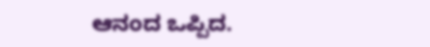ಆನಂದ ಒಪ್ಪಿದ.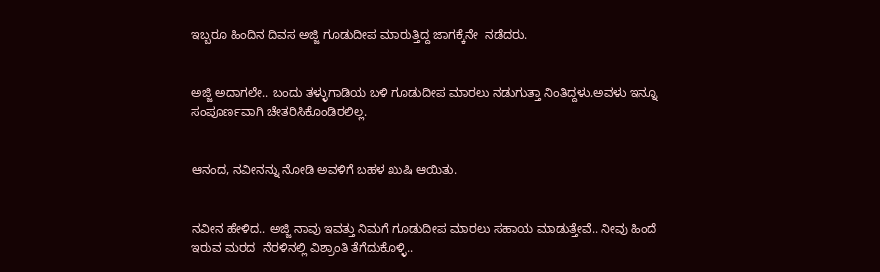ಇಬ್ಬರೂ ಹಿಂದಿನ ದಿವಸ ಅಜ್ಜಿ ಗೂಡುದೀಪ ಮಾರುತ್ತಿದ್ದ ಜಾಗಕ್ಕೆನೇ  ನಡೆದರು.


ಅಜ್ಜಿ ಅದಾಗಲೇ.. ಬಂದು ತಳ್ಳುಗಾಡಿಯ ಬಳಿ ಗೂಡುದೀಪ ಮಾರಲು ನಡುಗುತ್ತಾ ನಿಂತಿದ್ದಳು.ಅವಳು ಇನ್ನೂ ಸಂಪೂರ್ಣವಾಗಿ ಚೇತರಿಸಿಕೊಂಡಿರಲಿಲ್ಲ.


ಆನಂದ, ನವೀನನ್ನು ನೋಡಿ ಅವಳಿಗೆ ಬಹಳ ಖುಷಿ ಆಯಿತು.


ನವೀನ ಹೇಳಿದ.. ಅಜ್ಜಿ ನಾವು ಇವತ್ತು ನಿಮಗೆ ಗೂಡುದೀಪ ಮಾರಲು ಸಹಾಯ ಮಾಡುತ್ತೇವೆ.. ನೀವು ಹಿಂದೆ  ಇರುವ ಮರದ  ನೆರಳಿನಲ್ಲಿ ವಿಶ್ರಾಂತಿ ತೆಗೆದುಕೊಳ್ಳಿ..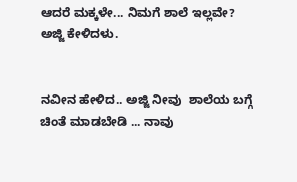ಆದರೆ ಮಕ್ಕಳೇ... ನಿಮಗೆ ಶಾಲೆ ಇಲ್ಲವೇ? ಅಜ್ಜಿ ಕೇಳಿದಳು.


ನವೀನ ಹೇಳಿದ.. ಅಜ್ಜಿ ನೀವು  ಶಾಲೆಯ ಬಗ್ಗೆ ಚಿಂತೆ ಮಾಡಬೇಡಿ ... ನಾವು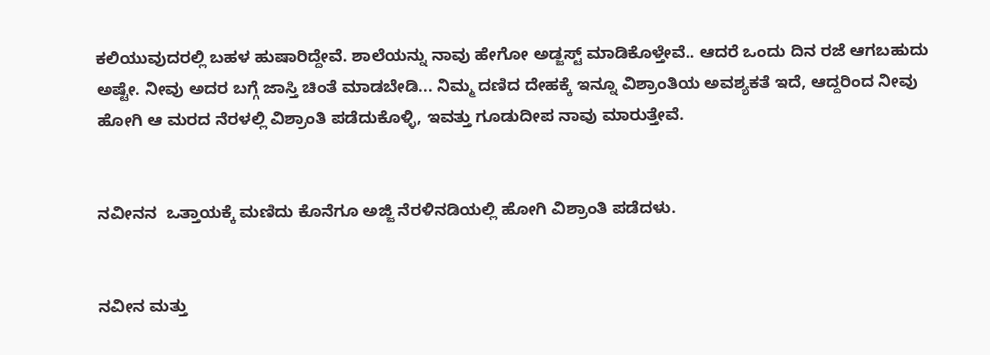ಕಲಿಯುವುದರಲ್ಲಿ ಬಹಳ ಹುಷಾರಿದ್ದೇವೆ. ಶಾಲೆಯನ್ನು ನಾವು ಹೇಗೋ ಅಡ್ಜಸ್ಟ್ ಮಾಡಿಕೊಳ್ತೇವೆ.. ಆದರೆ ಒಂದು ದಿನ ರಜೆ ಆಗಬಹುದು ಅಷ್ಟೇ. ನೀವು ಅದರ ಬಗ್ಗೆ ಜಾಸ್ತಿ ಚಿಂತೆ ಮಾಡಬೇಡಿ... ನಿಮ್ಮ ದಣಿದ ದೇಹಕ್ಕೆ ಇನ್ನೂ ವಿಶ್ರಾಂತಿಯ ಅವಶ್ಯಕತೆ ಇದೆ, ಆದ್ದರಿಂದ ನೀವು ಹೋಗಿ ಆ ಮರದ ನೆರಳಲ್ಲಿ ವಿಶ್ರಾಂತಿ ಪಡೆದುಕೊಳ್ಳಿ, ಇವತ್ತು ಗೂಡುದೀಪ ನಾವು ಮಾರುತ್ತೇವೆ.


ನವೀನನ  ಒತ್ತಾಯಕ್ಕೆ ಮಣಿದು ಕೊನೆಗೂ ಅಜ್ಜಿ ನೆರಳಿನಡಿಯಲ್ಲಿ ಹೋಗಿ ವಿಶ್ರಾಂತಿ ಪಡೆದಳು.


ನವೀನ ಮತ್ತು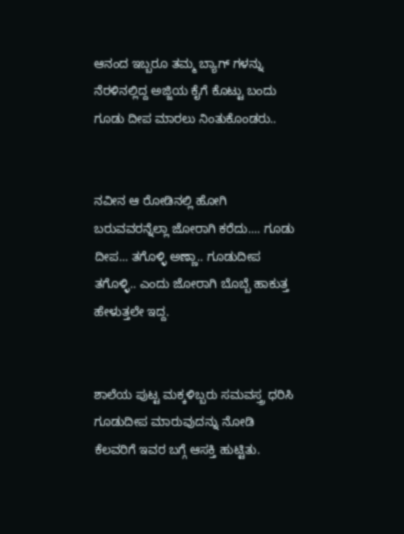ಆನಂದ ಇಬ್ಬರೂ ತಮ್ಮ ಬ್ಯಾಗ್ ಗಳನ್ನು ನೆರಳಿನಲ್ಲಿದ್ದ ಅಜ್ಜಿಯ ಕೈಗೆ ಕೊಟ್ಟು ಬಂದು ಗೂಡು ದೀಪ ಮಾರಲು ನಿಂತುಕೊಂಡರು..


ನವೀನ ಆ ರೋಡಿನಲ್ಲಿ ಹೋಗಿ ಬರುವವರನ್ನೆಲ್ಲಾ ಜೋರಾಗಿ ಕರೆದು.... ಗೂಡು ದೀಪ... ತಗೊಳ್ಳಿ ಅಣ್ಣಾ.. ಗೂಡುದೀಪ ತಗೊಳ್ಳಿ.. ಎಂದು ಜೋರಾಗಿ ಬೊಬ್ಬೆ ಹಾಕುತ್ತ ಹೇಳುತ್ತಲೇ ಇದ್ದ.


ಶಾಲೆಯ ಪುಟ್ಟ ಮಕ್ಕಳಿಬ್ಬರು ಸಮವಸ್ತ್ರ ಧರಿಸಿ ಗೂಡುದೀಪ ಮಾರುವುದನ್ನು ನೋಡಿ  ಕೆಲವರಿಗೆ ಇವರ ಬಗ್ಗೆ ಆಸಕ್ತಿ ಹುಟ್ಟಿತು.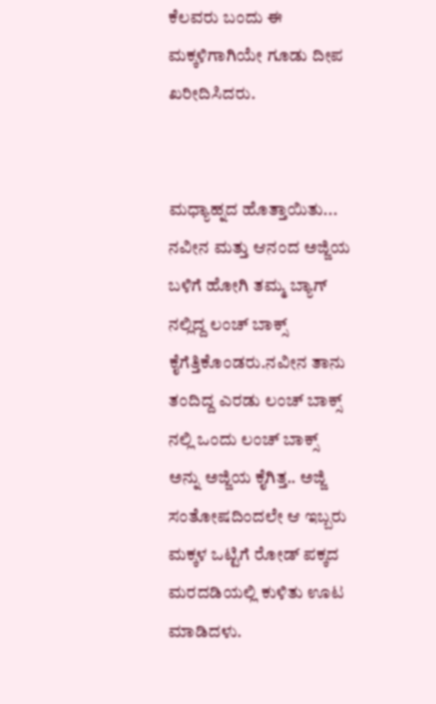ಕೆಲವರು ಬಂದು ಈ ಮಕ್ಕಳಿಗಾಗಿಯೇ ಗೂಡು ದೀಪ ಖರೀದಿಸಿದರು.


ಮಧ್ಯಾಹ್ನದ ಹೊತ್ತಾಯಿತು... ನವೀನ ಮತ್ತು ಆನಂದ ಅಜ್ಜಿಯ ಬಳಿಗೆ ಹೋಗಿ ತಮ್ಮ ಬ್ಯಾಗ್ ನಲ್ಲಿದ್ದ ಲಂಚ್ ಬಾಕ್ಸ್ ಕೈಗೆತ್ತಿಕೊಂಡರು.ನವೀನ ತಾನು ತಂದಿದ್ದ ಎರಡು ಲಂಚ್ ಬಾಕ್ಸ್ ನಲ್ಲಿ ಒಂದು ಲಂಚ್ ಬಾಕ್ಸ್ ಅನ್ನು ಅಜ್ಜಿಯ ಕೈಗಿತ್ತ.. ಅಜ್ಜಿ ಸಂತೋಷದಿಂದಲೇ ಆ ಇಬ್ಬರು ಮಕ್ಕಳ ಒಟ್ಟಿಗೆ ರೋಡ್ ಪಕ್ಕದ ಮರದಡಿಯಲ್ಲಿ ಕುಳಿತು ಊಟ ಮಾಡಿದಳು.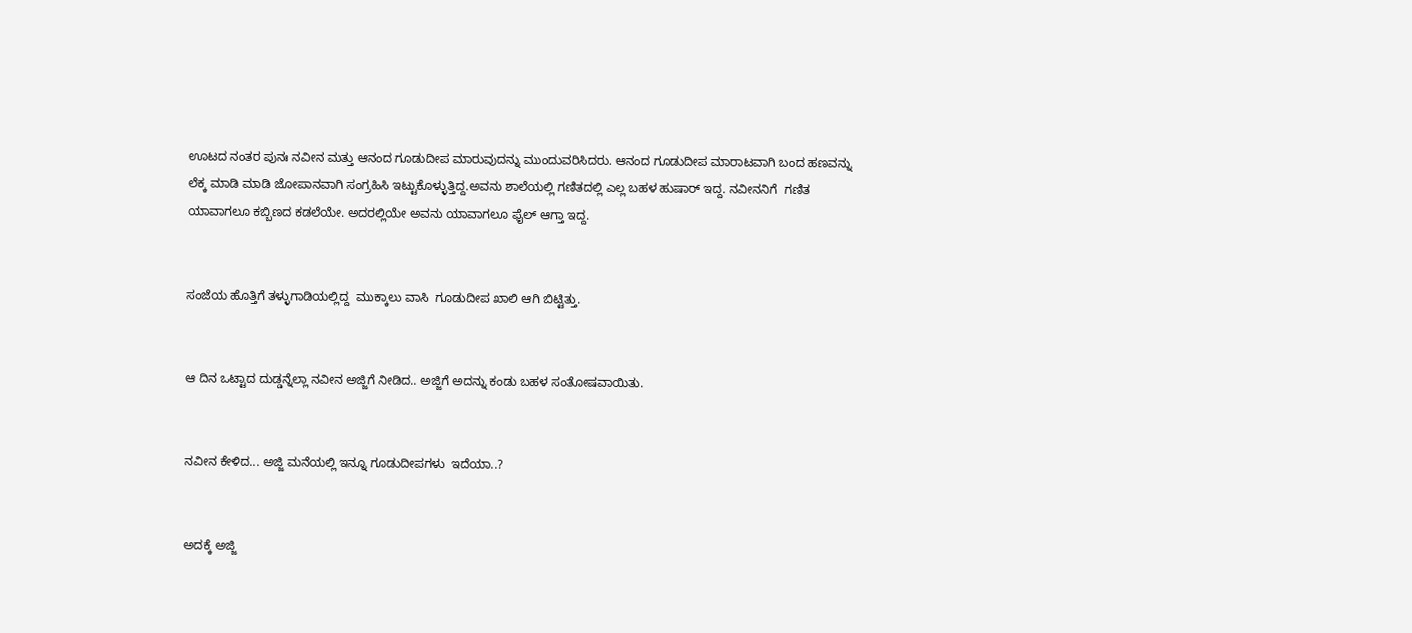ಊಟದ ನಂತರ ಪುನಃ ನವೀನ ಮತ್ತು ಆನಂದ ಗೂಡುದೀಪ ಮಾರುವುದನ್ನು ಮುಂದುವರಿಸಿದರು. ಆನಂದ ಗೂಡುದೀಪ ಮಾರಾಟವಾಗಿ ಬಂದ ಹಣವನ್ನು ಲೆಕ್ಕ ಮಾಡಿ ಮಾಡಿ ಜೋಪಾನವಾಗಿ ಸಂಗ್ರಹಿಸಿ ಇಟ್ಟುಕೊಳ್ಳುತ್ತಿದ್ದ.ಅವನು ಶಾಲೆಯಲ್ಲಿ ಗಣಿತದಲ್ಲಿ ಎಲ್ಲ ಬಹಳ ಹುಷಾರ್ ಇದ್ದ. ನವೀನನಿಗೆ  ಗಣಿತ ಯಾವಾಗಲೂ ಕಬ್ಬಿಣದ ಕಡಲೆಯೇ. ಅದರಲ್ಲಿಯೇ ಅವನು ಯಾವಾಗಲೂ ಫೈಲ್ ಆಗ್ತಾ ಇದ್ದ.


ಸಂಜೆಯ ಹೊತ್ತಿಗೆ ತಳ್ಳುಗಾಡಿಯಲ್ಲಿದ್ದ  ಮುಕ್ಕಾಲು ವಾಸಿ  ಗೂಡುದೀಪ ಖಾಲಿ ಆಗಿ ಬಿಟ್ಟಿತ್ತು.


ಆ ದಿನ ಒಟ್ಟಾದ ದುಡ್ಡನ್ನೆಲ್ಲಾ ನವೀನ ಅಜ್ಜಿಗೆ ನೀಡಿದ.. ಅಜ್ಜಿಗೆ ಅದನ್ನು ಕಂಡು ಬಹಳ ಸಂತೋಷವಾಯಿತು.


ನವೀನ ಕೇಳಿದ... ಅಜ್ಜಿ ಮನೆಯಲ್ಲಿ ಇನ್ನೂ ಗೂಡುದೀಪಗಳು  ಇದೆಯಾ..?


ಅದಕ್ಕೆ ಅಜ್ಜಿ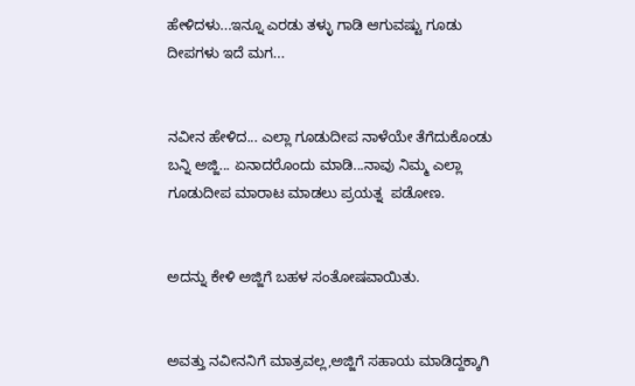ಹೇಳಿದಳು...ಇನ್ನೂ ಎರಡು ತಳ್ಳು ಗಾಡಿ ಆಗುವಷ್ಟು ಗೂಡು ದೀಪಗಳು ಇದೆ ಮಗ...


ನವೀನ ಹೇಳಿದ... ಎಲ್ಲಾ ಗೂಡುದೀಪ ನಾಳೆಯೇ ತೆಗೆದುಕೊಂಡು ಬನ್ನಿ ಅಜ್ಜಿ... ಏನಾದರೊಂದು ಮಾಡಿ...ನಾವು ನಿಮ್ಮ ಎಲ್ಲಾ ಗೂಡುದೀಪ ಮಾರಾಟ ಮಾಡಲು ಪ್ರಯತ್ನ  ಪಡೋಣ.


ಅದನ್ನು ಕೇಳಿ ಅಜ್ಜಿಗೆ ಬಹಳ ಸಂತೋಷವಾಯಿತು.


ಅವತ್ತು ನವೀನನಿಗೆ ಮಾತ್ರವಲ್ಲ,ಅಜ್ಜಿಗೆ ಸಹಾಯ ಮಾಡಿದ್ದಕ್ಕಾಗಿ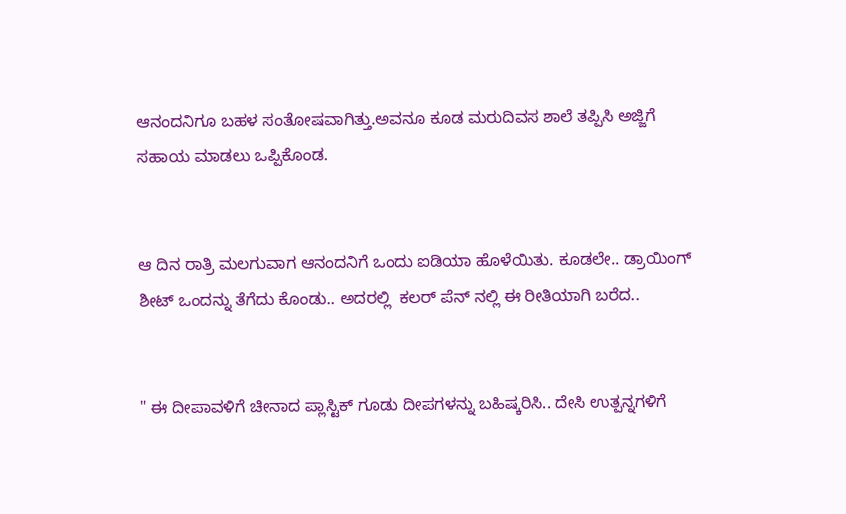ಆನಂದನಿಗೂ ಬಹಳ ಸಂತೋಷವಾಗಿತ್ತು.ಅವನೂ ಕೂಡ ಮರುದಿವಸ ಶಾಲೆ ತಪ್ಪಿಸಿ ಅಜ್ಜಿಗೆ ಸಹಾಯ ಮಾಡಲು ಒಪ್ಪಿಕೊಂಡ.


ಆ ದಿನ ರಾತ್ರಿ ಮಲಗುವಾಗ ಆನಂದನಿಗೆ ಒಂದು ಐಡಿಯಾ ಹೊಳೆಯಿತು. ಕೂಡಲೇ.. ಡ್ರಾಯಿಂಗ್ ಶೀಟ್ ಒಂದನ್ನು ತೆಗೆದು ಕೊಂಡು.. ಅದರಲ್ಲಿ  ಕಲರ್ ಪೆನ್ ನಲ್ಲಿ ಈ ರೀತಿಯಾಗಿ ಬರೆದ..


" ಈ ದೀಪಾವಳಿಗೆ ಚೀನಾದ ಪ್ಲಾಸ್ಟಿಕ್ ಗೂಡು ದೀಪಗಳನ್ನು ಬಹಿಷ್ಕರಿಸಿ.. ದೇಸಿ ಉತ್ಪನ್ನಗಳಿಗೆ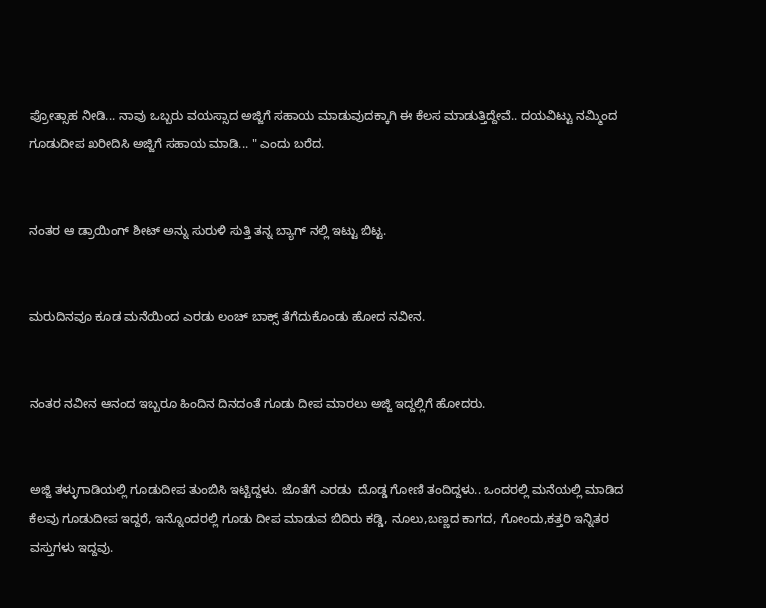ಪ್ರೋತ್ಸಾಹ ನೀಡಿ... ನಾವು ಒಬ್ಬರು ವಯಸ್ಸಾದ ಅಜ್ಜಿಗೆ ಸಹಾಯ ಮಾಡುವುದಕ್ಕಾಗಿ ಈ ಕೆಲಸ ಮಾಡುತ್ತಿದ್ದೇವೆ.. ದಯವಿಟ್ಟು ನಮ್ಮಿಂದ ಗೂಡುದೀಪ ಖರೀದಿಸಿ ಅಜ್ಜಿಗೆ ಸಹಾಯ ಮಾಡಿ... " ಎಂದು ಬರೆದ.


ನಂತರ ಆ ಡ್ರಾಯಿಂಗ್ ಶೀಟ್ ಅನ್ನು ಸುರುಳಿ ಸುತ್ತಿ ತನ್ನ ಬ್ಯಾಗ್ ನಲ್ಲಿ ಇಟ್ಟು ಬಿಟ್ಟ.


ಮರುದಿನವೂ ಕೂಡ ಮನೆಯಿಂದ ಎರಡು ಲಂಚ್ ಬಾಕ್ಸ್ ತೆಗೆದುಕೊಂಡು ಹೋದ ನವೀನ.


ನಂತರ ನವೀನ ಆನಂದ ಇಬ್ಬರೂ ಹಿಂದಿನ ದಿನದಂತೆ ಗೂಡು ದೀಪ ಮಾರಲು ಅಜ್ಜಿ ಇದ್ದಲ್ಲಿಗೆ ಹೋದರು.


ಅಜ್ಜಿ ತಳ್ಳುಗಾಡಿಯಲ್ಲಿ ಗೂಡುದೀಪ ತುಂಬಿಸಿ ಇಟ್ಟಿದ್ದಳು. ಜೊತೆಗೆ ಎರಡು  ದೊಡ್ಡ ಗೋಣಿ ತಂದಿದ್ದಳು.. ಒಂದರಲ್ಲಿ ಮನೆಯಲ್ಲಿ ಮಾಡಿದ  ಕೆಲವು ಗೂಡುದೀಪ ಇದ್ದರೆ, ಇನ್ನೊಂದರಲ್ಲಿ ಗೂಡು ದೀಪ ಮಾಡುವ ಬಿದಿರು ಕಡ್ಡಿ, ನೂಲು,ಬಣ್ಣದ ಕಾಗದ, ಗೋಂದು,ಕತ್ತರಿ ಇನ್ನಿತರ ವಸ್ತುಗಳು ಇದ್ದವು.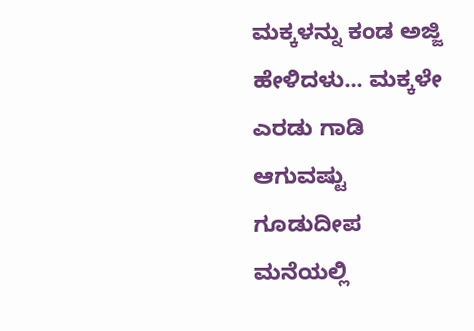ಮಕ್ಕಳನ್ನು ಕಂಡ ಅಜ್ಜಿ ಹೇಳಿದಳು... ಮಕ್ಕಳೇ ಎರಡು ಗಾಡಿ ಆಗುವಷ್ಟು ಗೂಡುದೀಪ ಮನೆಯಲ್ಲಿ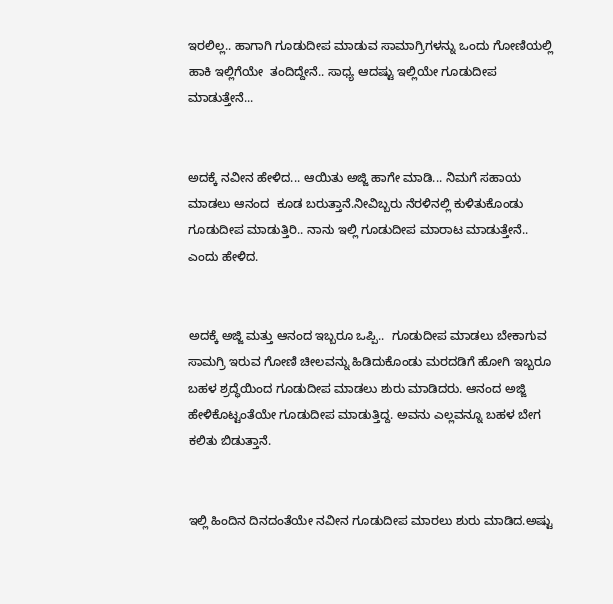ಇರಲಿಲ್ಲ.. ಹಾಗಾಗಿ ಗೂಡುದೀಪ ಮಾಡುವ ಸಾಮಾಗ್ರಿಗಳನ್ನು ಒಂದು ಗೋಣಿಯಲ್ಲಿ ಹಾಕಿ ಇಲ್ಲಿಗೆಯೇ  ತಂದಿದ್ದೇನೆ.. ಸಾಧ್ಯ ಆದಷ್ಟು ಇಲ್ಲಿಯೇ ಗೂಡುದೀಪ ಮಾಡುತ್ತೇನೆ...


ಅದಕ್ಕೆ ನವೀನ ಹೇಳಿದ... ಆಯಿತು ಅಜ್ಜಿ ಹಾಗೇ ಮಾಡಿ... ನಿಮಗೆ ಸಹಾಯ ಮಾಡಲು ಆನಂದ  ಕೂಡ ಬರುತ್ತಾನೆ.ನೀವಿಬ್ಬರು ನೆರಳಿನಲ್ಲಿ ಕುಳಿತುಕೊಂಡು ಗೂಡುದೀಪ ಮಾಡುತ್ತಿರಿ.. ನಾನು ಇಲ್ಲಿ ಗೂಡುದೀಪ ಮಾರಾಟ ಮಾಡುತ್ತೇನೆ.. ಎಂದು ಹೇಳಿದ.


ಅದಕ್ಕೆ ಅಜ್ಜಿ ಮತ್ತು ಆನಂದ ಇಬ್ಬರೂ ಒಪ್ಪಿ..  ಗೂಡುದೀಪ ಮಾಡಲು ಬೇಕಾಗುವ ಸಾಮಗ್ರಿ ಇರುವ ಗೋಣಿ ಚೀಲವನ್ನು ಹಿಡಿದುಕೊಂಡು ಮರದಡಿಗೆ ಹೋಗಿ ಇಬ್ಬರೂ ಬಹಳ ಶ್ರದ್ಧೆಯಿಂದ ಗೂಡುದೀಪ ಮಾಡಲು ಶುರು ಮಾಡಿದರು. ಆನಂದ ಅಜ್ಜಿ ಹೇಳಿಕೊಟ್ಟಂತೆಯೇ ಗೂಡುದೀಪ ಮಾಡುತ್ತಿದ್ದ. ಅವನು ಎಲ್ಲವನ್ನೂ ಬಹಳ ಬೇಗ ಕಲಿತು ಬಿಡುತ್ತಾನೆ.


ಇಲ್ಲಿ ಹಿಂದಿನ ದಿನದಂತೆಯೇ ನವೀನ ಗೂಡುದೀಪ ಮಾರಲು ಶುರು ಮಾಡಿದ.ಅಷ್ಟು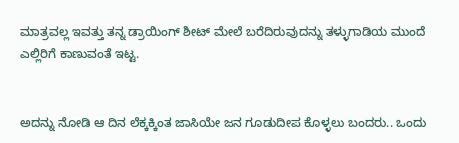ಮಾತ್ರವಲ್ಲ ಇವತ್ತು ತನ್ನ ಡ್ರಾಯಿಂಗ್ ಶೀಟ್ ಮೇಲೆ ಬರೆದಿರುವುದನ್ನು ತಳ್ಳುಗಾಡಿಯ ಮುಂದೆ ಎಲ್ಲಿರಿಗೆ ಕಾಣುವಂತೆ ಇಟ್ಟ.


ಅದನ್ನು ನೋಡಿ ಆ ದಿನ ಲೆಕ್ಕಕ್ಕಿಂತ ಜಾಸಿಯೇ ಜನ ಗೂಡುದೀಪ ಕೊಳ್ಳಲು ಬಂದರು.. ಒಂದು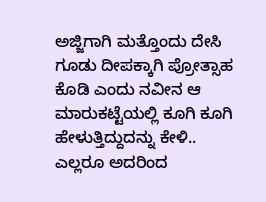ಅಜ್ಜಿಗಾಗಿ ಮತ್ತೊಂದು ದೇಸಿ ಗೂಡು ದೀಪಕ್ಕಾಗಿ ಪ್ರೋತ್ಸಾಹ ಕೊಡಿ ಎಂದು ನವೀನ ಆ ಮಾರುಕಟ್ಟೆಯಲ್ಲಿ ಕೂಗಿ ಕೂಗಿ ಹೇಳುತ್ತಿದ್ದುದನ್ನು ಕೇಳಿ.. ಎಲ್ಲರೂ ಅದರಿಂದ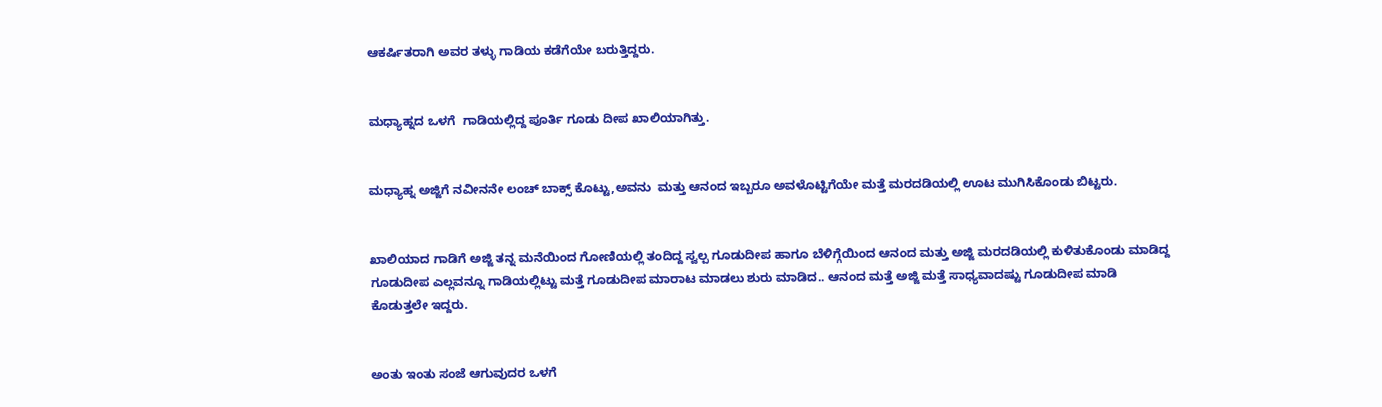ಆಕರ್ಷಿತರಾಗಿ ಅವರ ತಳ್ಳು ಗಾಡಿಯ ಕಡೆಗೆಯೇ ಬರುತ್ತಿದ್ದರು.


ಮಧ್ಯಾಹ್ನದ ಒಳಗೆ  ಗಾಡಿಯಲ್ಲಿದ್ದ ಪೂರ್ತಿ ಗೂಡು ದೀಪ ಖಾಲಿಯಾಗಿತ್ತು.


ಮಧ್ಯಾಹ್ನ ಅಜ್ಜಿಗೆ ನವೀನನೇ ಲಂಚ್ ಬಾಕ್ಸ್ ಕೊಟ್ಟು,ಅವನು  ಮತ್ತು ಆನಂದ ಇಬ್ಬರೂ ಅವಳೊಟ್ಟಿಗೆಯೇ ಮತ್ತೆ ಮರದಡಿಯಲ್ಲಿ ಊಟ ಮುಗಿಸಿಕೊಂಡು ಬಿಟ್ಟರು.


ಖಾಲಿಯಾದ ಗಾಡಿಗೆ ಅಜ್ಜಿ ತನ್ನ ಮನೆಯಿಂದ ಗೋಣಿಯಲ್ಲಿ ತಂದಿದ್ದ ಸ್ವಲ್ಪ ಗೂಡುದೀಪ ಹಾಗೂ ಬೆಳಿಗ್ಗೆಯಿಂದ ಆನಂದ ಮತ್ತು ಅಜ್ಜಿ ಮರದಡಿಯಲ್ಲಿ ಕುಳಿತುಕೊಂಡು ಮಾಡಿದ್ದ ಗೂಡುದೀಪ ಎಲ್ಲವನ್ನೂ ಗಾಡಿಯಲ್ಲಿಟ್ಟು ಮತ್ತೆ ಗೂಡುದೀಪ ಮಾರಾಟ ಮಾಡಲು ಶುರು ಮಾಡಿದ.. ಆನಂದ ಮತ್ತೆ ಅಜ್ಜಿ ಮತ್ತೆ ಸಾಧ್ಯವಾದಷ್ಟು ಗೂಡುದೀಪ ಮಾಡಿ ಕೊಡುತ್ತಲೇ ಇದ್ದರು.


ಅಂತು ಇಂತು ಸಂಜೆ ಆಗುವುದರ ಒಳಗೆ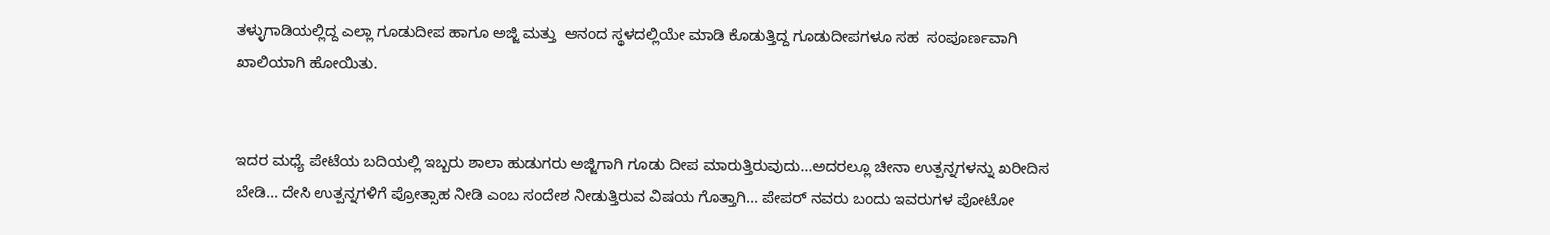ತಳ್ಳುಗಾಡಿಯಲ್ಲಿದ್ದ ಎಲ್ಲಾ ಗೂಡುದೀಪ ಹಾಗೂ ಅಜ್ಜಿ ಮತ್ತು  ಆನಂದ ಸ್ಥಳದಲ್ಲಿಯೇ ಮಾಡಿ ಕೊಡುತ್ತಿದ್ದ ಗೂಡುದೀಪಗಳೂ ಸಹ  ಸಂಪೂರ್ಣವಾಗಿ ಖಾಲಿಯಾಗಿ ಹೋಯಿತು.


ಇದರ ಮಧ್ಯೆ ಪೇಟೆಯ ಬದಿಯಲ್ಲಿ ಇಬ್ಬರು ಶಾಲಾ ಹುಡುಗರು ಅಜ್ಜಿಗಾಗಿ ಗೂಡು ದೀಪ ಮಾರುತ್ತಿರುವುದು...ಅದರಲ್ಲೂ ಚೀನಾ ಉತ್ಪನ್ನಗಳನ್ನು ಖರೀದಿಸ ಬೇಡಿ... ದೇಸಿ ಉತ್ಪನ್ನಗಳಿಗೆ ಪ್ರೋತ್ಸಾಹ ನೀಡಿ ಎಂಬ ಸಂದೇಶ ನೀಡುತ್ತಿರುವ ವಿಷಯ ಗೊತ್ತಾಗಿ... ಪೇಪರ್ ನವರು ಬಂದು ಇವರುಗಳ ಪೋಟೋ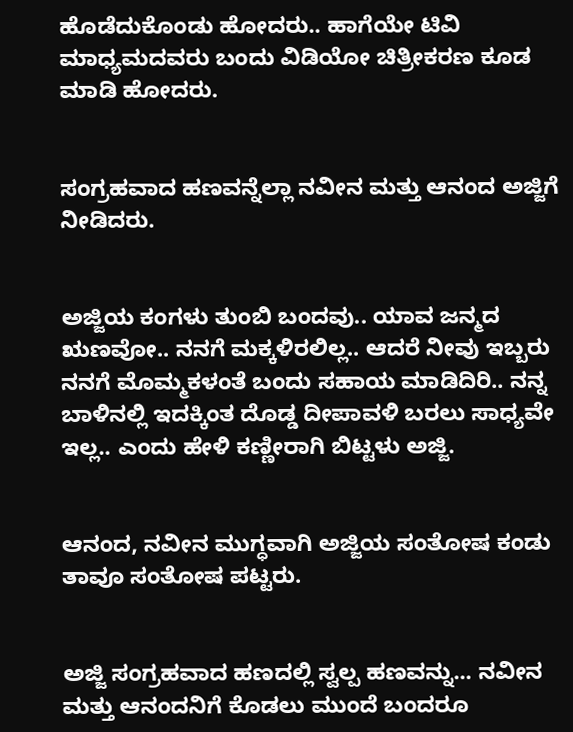ಹೊಡೆದುಕೊಂಡು ಹೋದರು.. ಹಾಗೆಯೇ ಟಿವಿ ಮಾಧ್ಯಮದವರು ಬಂದು ವಿಡಿಯೋ ಚಿತ್ರೀಕರಣ ಕೂಡ ಮಾಡಿ ಹೋದರು.


ಸಂಗ್ರಹವಾದ ಹಣವನ್ನೆಲ್ಲಾ ನವೀನ ಮತ್ತು ಆನಂದ ಅಜ್ಜಿಗೆ  ನೀಡಿದರು.


ಅಜ್ಜಿಯ ಕಂಗಳು ತುಂಬಿ ಬಂದವು.. ಯಾವ ಜನ್ಮದ ಋಣವೋ.. ನನಗೆ ಮಕ್ಕಳಿರಲಿಲ್ಲ.. ಆದರೆ ನೀವು ಇಬ್ಬರು ನನಗೆ ಮೊಮ್ಮಕಳಂತೆ ಬಂದು ಸಹಾಯ ಮಾಡಿದಿರಿ.. ನನ್ನ ಬಾಳಿನಲ್ಲಿ ಇದಕ್ಕಿಂತ ದೊಡ್ಡ ದೀಪಾವಳಿ ಬರಲು ಸಾಧ್ಯವೇ ಇಲ್ಲ.. ಎಂದು ಹೇಳಿ ಕಣ್ಣೀರಾಗಿ ಬಿಟ್ಟಳು ಅಜ್ಜಿ.


ಆನಂದ, ನವೀನ ಮುಗ್ಧವಾಗಿ ಅಜ್ಜಿಯ ಸಂತೋಷ ಕಂಡು ತಾವೂ ಸಂತೋಷ ಪಟ್ಟರು.


ಅಜ್ಜಿ ಸಂಗ್ರಹವಾದ ಹಣದಲ್ಲಿ ಸ್ವಲ್ಪ ಹಣವನ್ನು... ನವೀನ ಮತ್ತು ಆನಂದನಿಗೆ ಕೊಡಲು ಮುಂದೆ ಬಂದರೂ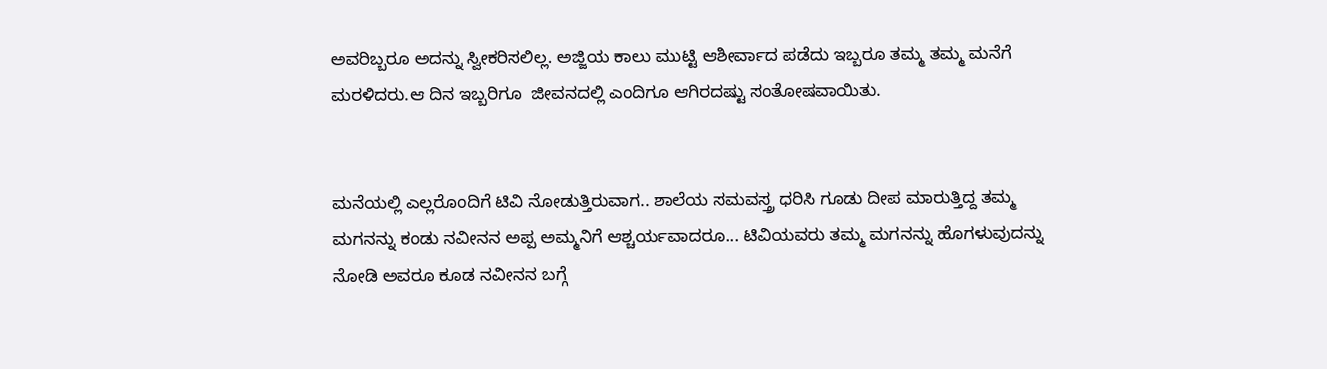ಅವರಿಬ್ಬರೂ ಅದನ್ನು ಸ್ವೀಕರಿಸಲಿಲ್ಲ. ಅಜ್ಜಿಯ ಕಾಲು ಮುಟ್ಟಿ ಆಶೀರ್ವಾದ ಪಡೆದು ಇಬ್ಬರೂ ತಮ್ಮ ತಮ್ಮ ಮನೆಗೆ ಮರಳಿದರು.ಆ ದಿನ ಇಬ್ಬರಿಗೂ  ಜೀವನದಲ್ಲಿ ಎಂದಿಗೂ ಆಗಿರದಷ್ಟು ಸಂತೋಷವಾಯಿತು.


ಮನೆಯಲ್ಲಿ ಎಲ್ಲರೊಂದಿಗೆ ಟಿವಿ ನೋಡುತ್ತಿರುವಾಗ.. ಶಾಲೆಯ ಸಮವಸ್ತ್ರ ಧರಿಸಿ ಗೂಡು ದೀಪ ಮಾರುತ್ತಿದ್ದ ತಮ್ಮ ಮಗನನ್ನು ಕಂಡು ನವೀನನ ಅಪ್ಪ ಅಮ್ಮನಿಗೆ ಆಶ್ಚರ್ಯವಾದರೂ... ಟಿವಿಯವರು ತಮ್ಮ ಮಗನನ್ನು ಹೊಗಳುವುದನ್ನು ನೋಡಿ ಅವರೂ ಕೂಡ ನವೀನನ ಬಗ್ಗೆ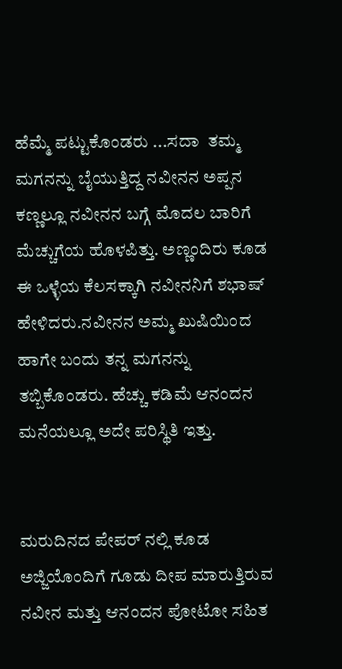ಹೆಮ್ಮೆ ಪಟ್ಟುಕೊಂಡರು ...ಸದಾ  ತಮ್ಮ ಮಗನನ್ನು ಬೈಯುತ್ತಿದ್ದ ನವೀನನ ಅಪ್ಪನ ಕಣ್ಣಲ್ಲೂ ನವೀನನ ಬಗ್ಗೆ ಮೊದಲ ಬಾರಿಗೆ ಮೆಚ್ಚುಗೆಯ ಹೊಳಪಿತ್ತು. ಅಣ್ಣಂದಿರು ಕೂಡ ಈ ಒಳ್ಳೆಯ ಕೆಲಸಕ್ಕಾಗಿ ನವೀನನಿಗೆ ಶಭಾಷ್ ಹೇಳಿದರು.ನವೀನನ ಅಮ್ಮ ಖುಷಿಯಿಂದ  ಹಾಗೇ ಬಂದು ತನ್ನ ಮಗನನ್ನು ತಬ್ಬಿಕೊಂಡರು. ಹೆಚ್ಚು ಕಡಿಮೆ ಆನಂದನ ಮನೆಯಲ್ಲೂ ಅದೇ ಪರಿಸ್ಥಿತಿ ಇತ್ತು.


ಮರುದಿನದ ಪೇಪರ್ ನಲ್ಲಿ ಕೂಡ ಅಜ್ಜಿಯೊಂದಿಗೆ ಗೂಡು ದೀಪ ಮಾರುತ್ತಿರುವ ನವೀನ ಮತ್ತು ಆನಂದನ ಪೋಟೋ ಸಹಿತ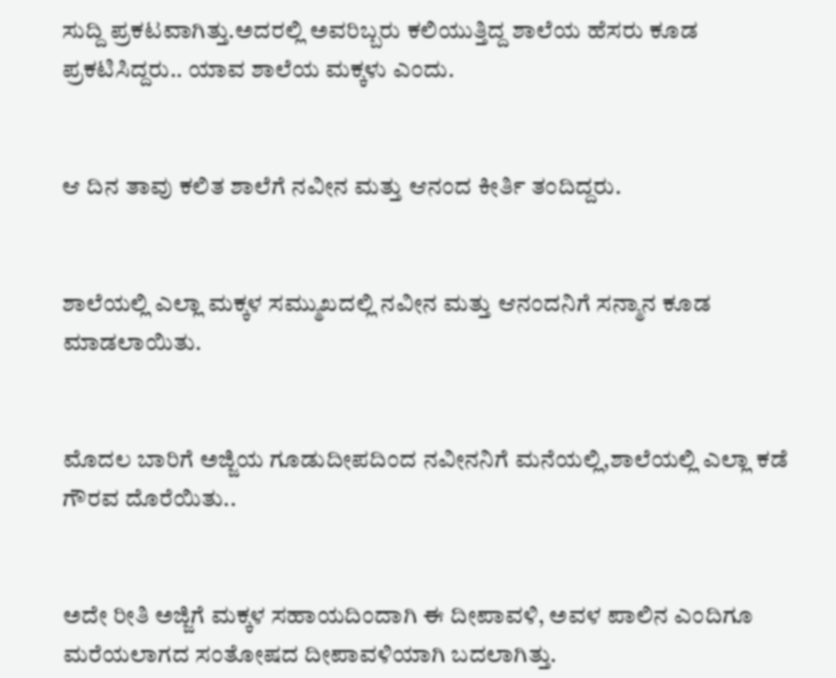ಸುದ್ದಿ ಪ್ರಕಟವಾಗಿತ್ತು.ಅದರಲ್ಲಿ ಅವರಿಬ್ಬರು ಕಲಿಯುತ್ತಿದ್ದ ಶಾಲೆಯ ಹೆಸರು ಕೂಡ ಪ್ರಕಟಿಸಿದ್ದರು.. ಯಾವ ಶಾಲೆಯ ಮಕ್ಕಳು ಎಂದು.


ಆ ದಿನ ತಾವು ಕಲಿತ ಶಾಲೆಗೆ ನವೀನ ಮತ್ತು ಆನಂದ ಕೀರ್ತಿ ತಂದಿದ್ದರು.


ಶಾಲೆಯಲ್ಲಿ ಎಲ್ಲಾ ಮಕ್ಕಳ ಸಮ್ಮುಖದಲ್ಲಿ ನವೀನ ಮತ್ತು ಆನಂದನಿಗೆ ಸನ್ಮಾನ ಕೂಡ ಮಾಡಲಾಯಿತು.


ಮೊದಲ ಬಾರಿಗೆ ಅಜ್ಜಿಯ ಗೂಡುದೀಪದಿಂದ ನವೀನನಿಗೆ ಮನೆಯಲ್ಲಿ,ಶಾಲೆಯಲ್ಲಿ ಎಲ್ಲಾ ಕಡೆ ಗೌರವ ದೊರೆಯಿತು..


ಅದೇ ರೀತಿ ಅಜ್ಜಿಗೆ ಮಕ್ಕಳ ಸಹಾಯದಿಂದಾಗಿ ಈ ದೀಪಾವಳಿ, ಅವಳ ಪಾಲಿನ ಎಂದಿಗೂ ಮರೆಯಲಾಗದ ಸಂತೋಷದ ದೀಪಾವಳಿಯಾಗಿ ಬದಲಾಗಿತ್ತು.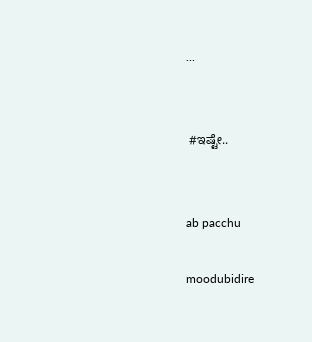...


 #ಇಷ್ಟೇ..


ab pacchu

moodubidire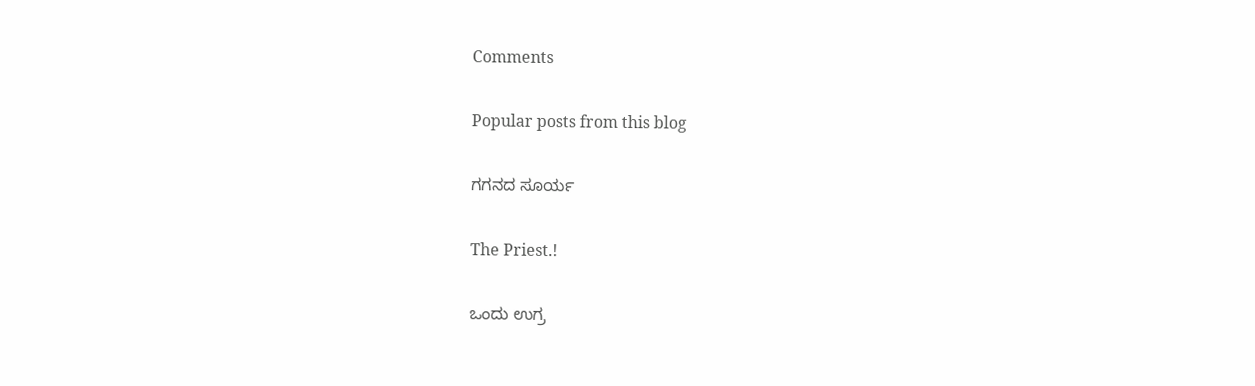Comments

Popular posts from this blog

ಗಗನದ ಸೂರ್ಯ

The Priest.!

ಒಂದು ಉಗ್ರ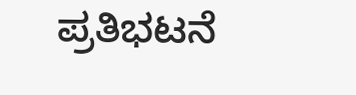ಪ್ರತಿಭಟನೆ